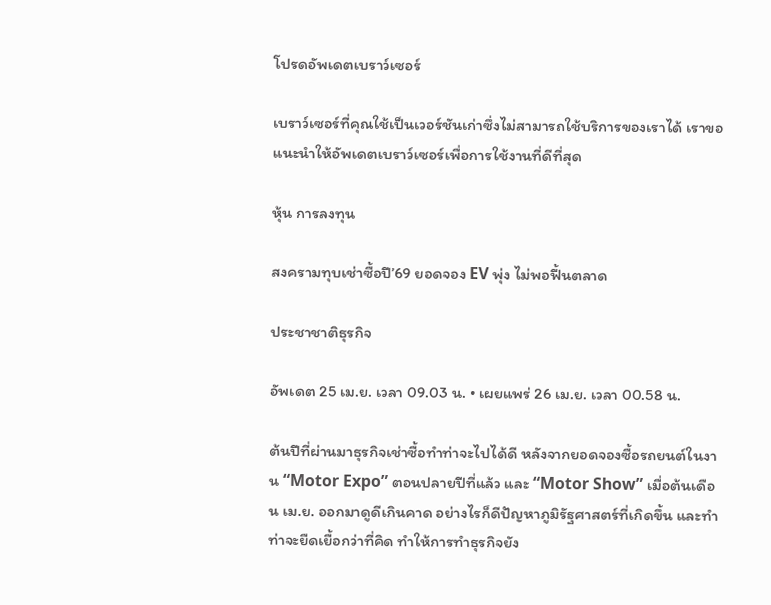โปรดอัพเดตเบราว์เซอร์

เบราว์เซอร์ที่คุณใช้เป็นเวอร์ชันเก่าซึ่งไม่สามารถใช้บริการของเราได้ เราขอแนะนำให้อัพเดตเบราว์เซอร์เพื่อการใช้งานที่ดีที่สุด

หุ้น การลงทุน

สงครามทุบเช่าซื้อปี’69 ยอดจอง EV พุ่ง ไม่พอฟื้นตลาด

ประชาชาติธุรกิจ

อัพเดต 25 เม.ย. เวลา 09.03 น. • เผยแพร่ 26 เม.ย. เวลา 00.58 น.

ต้นปีที่ผ่านมาธุรกิจเช่าซื้อทำท่าจะไปได้ดี หลังจากยอดจองซื้อรถยนต์ในงาน “Motor Expo” ตอนปลายปีที่แล้ว และ “Motor Show” เมื่อต้นเดือน เม.ย. ออกมาดูดีเกินคาด อย่างไรก็ดีปัญหาภูมิรัฐศาสตร์ที่เกิดขึ้น และทำท่าจะยืดเยื้อกว่าที่คิด ทำให้การทำธุรกิจยัง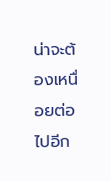น่าจะต้องเหนื่อยต่อไปอีก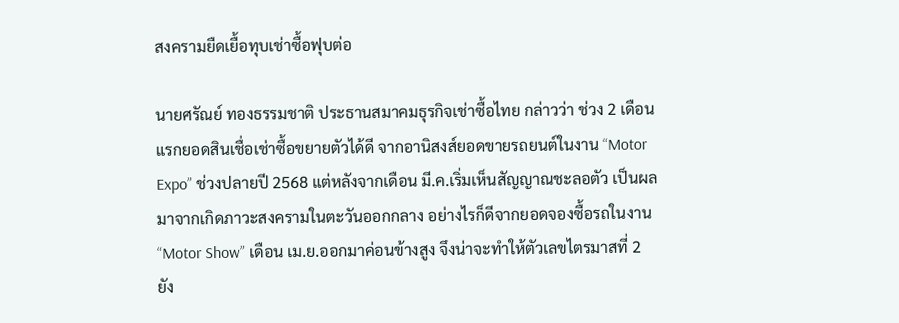สงครามยืดเยื้อทุบเช่าซื้อฟุบต่อ

นายศรัณย์ ทองธรรมชาติ ประธานสมาคมธุรกิจเช่าซื้อไทย กล่าวว่า ช่วง 2 เดือนแรกยอดสินเชื่อเช่าซื้อขยายตัวได้ดี จากอานิสงส์ยอดขายรถยนต์ในงาน “Motor Expo” ช่วงปลายปี 2568 แต่หลังจากเดือน มี.ค.เริ่มเห็นสัญญาณชะลอตัว เป็นผลมาจากเกิดภาวะสงครามในตะวันออกกลาง อย่างไรก็ดีจากยอดจองซื้อรถในงาน “Motor Show” เดือน เม.ย.ออกมาค่อนข้างสูง จึงน่าจะทำให้ตัวเลขไตรมาสที่ 2 ยัง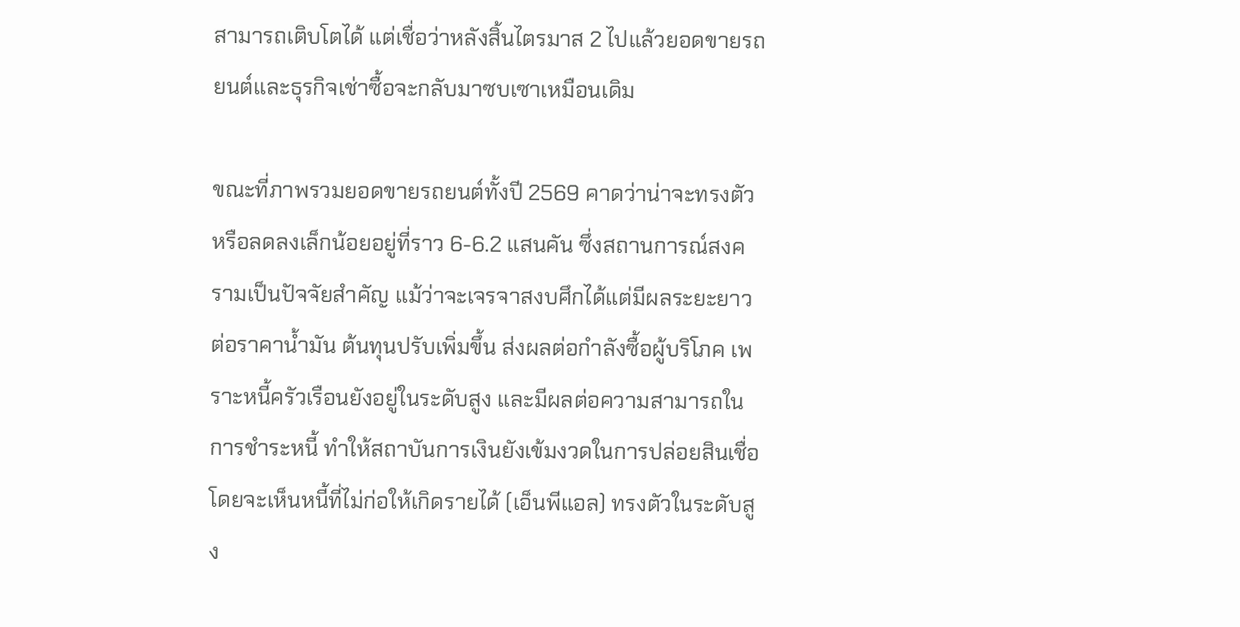สามารถเติบโตได้ แต่เชื่อว่าหลังสิ้นไตรมาส 2 ไปแล้วยอดขายรถยนต์และธุรกิจเช่าซื้อจะกลับมาซบเซาเหมือนเดิม

ขณะที่ภาพรวมยอดขายรถยนต์ทั้งปี 2569 คาดว่าน่าจะทรงตัว หรือลดลงเล็กน้อยอยู่ที่ราว 6-6.2 แสนคัน ซึ่งสถานการณ์สงครามเป็นปัจจัยสำคัญ แม้ว่าจะเจรจาสงบศึกได้แต่มีผลระยะยาวต่อราคาน้ำมัน ต้นทุนปรับเพิ่มขึ้น ส่งผลต่อกำลังซื้อผู้บริโภค เพราะหนี้ครัวเรือนยังอยู่ในระดับสูง และมีผลต่อความสามารถในการชำระหนี้ ทำให้สถาบันการเงินยังเข้มงวดในการปล่อยสินเชื่อ โดยจะเห็นหนี้ที่ไม่ก่อให้เกิดรายได้ (เอ็นพีแอล) ทรงตัวในระดับสูง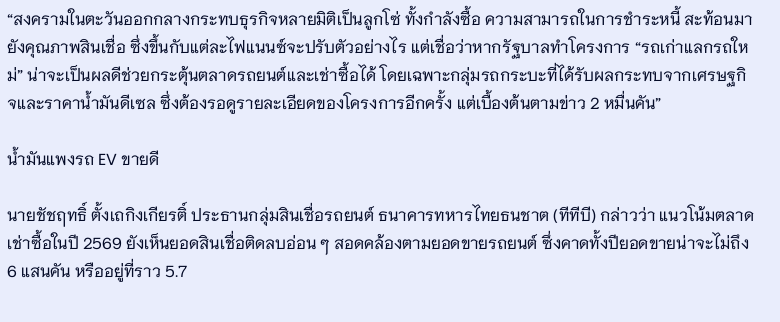“สงครามในตะวันออกกลางกระทบธุรกิจหลายมิติเป็นลูกโซ่ ทั้งกำลังซื้อ ความสามารถในการชำระหนี้ สะท้อนมายังคุณภาพสินเชื่อ ซึ่งขึ้นกับแต่ละไฟแนนซ์จะปรับตัวอย่างไร แต่เชื่อว่าหากรัฐบาลทำโครงการ “รถเก่าแลกรถใหม่” น่าจะเป็นผลดีช่วยกระตุ้นตลาดรถยนต์และเช่าซื้อได้ โดยเฉพาะกลุ่มรถกระบะที่ได้รับผลกระทบจากเศรษฐกิจและราคาน้ำมันดีเซล ซึ่งต้องรอดูรายละเอียดของโครงการอีกครั้ง แต่เบื้องต้นตามข่าว 2 หมื่นคัน”

น้ำมันแพงรถ EV ขายดี

นายชัชฤทธิ์ ตั้งเถกิงเกียรติ์ ประธานกลุ่มสินเชื่อรถยนต์ ธนาคารทหารไทยธนชาต (ทีทีบี) กล่าวว่า แนวโน้มตลาดเช่าซื้อในปี 2569 ยังเห็นยอดสินเชื่อติดลบอ่อน ๆ สอดคล้องตามยอดขายรถยนต์ ซึ่งคาดทั้งปียอดขายน่าจะไม่ถึง 6 แสนคัน หรืออยู่ที่ราว 5.7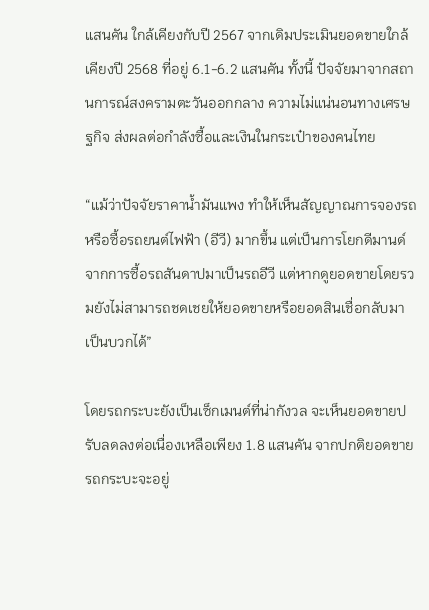แสนคัน ใกล้เคียงกับปี 2567 จากเดิมประเมินยอดขายใกล้เคียงปี 2568 ที่อยู่ 6.1-6.2 แสนคัน ทั้งนี้ ปัจจัยมาจากสถานการณ์สงครามตะวันออกกลาง ความไม่แน่นอนทางเศรษฐกิจ ส่งผลต่อกำลังซื้อและเงินในกระเป๋าของคนไทย

“แม้ว่าปัจจัยราคาน้ำมันแพง ทำให้เห็นสัญญาณการจองรถหรือซื้อรถยนต์ไฟฟ้า (อีวี) มากขึ้น แต่เป็นการโยกดีมานด์จากการซื้อรถสันดาปมาเป็นรถอีวี แต่หากดูยอดขายโดยรวมยังไม่สามารถชดเชยให้ยอดขายหรือยอดสินเชื่อกลับมาเป็นบวกได้”

โดยรถกระบะยังเป็นเซ็กเมนต์ที่น่ากังวล จะเห็นยอดขายปรับลดลงต่อเนื่องเหลือเพียง 1.8 แสนคัน จากปกติยอดขายรถกระบะจะอยู่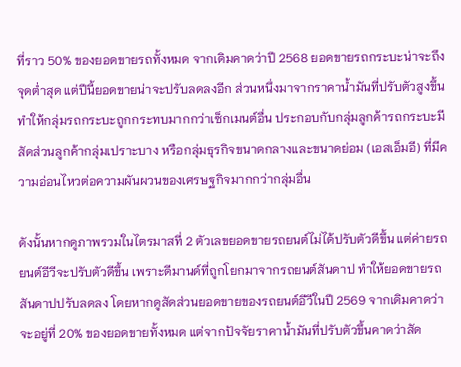ที่ราว 50% ของยอดขายรถทั้งหมด จากเดิมคาดว่าปี 2568 ยอดขายรถกระบะน่าจะถึงจุดต่ำสุด แต่ปีนี้ยอดขายน่าจะปรับลดลงอีก ส่วนหนึ่งมาจากราคาน้ำมันที่ปรับตัวสูงขึ้น ทำให้กลุ่มรถกระบะถูกกระทบมากกว่าเซ็กเมนต์อื่น ประกอบกับกลุ่มลูกค้ารถกระบะมีสัดส่วนลูกค้ากลุ่มเปราะบาง หรือกลุ่มธุรกิจขนาดกลางและขนาดย่อม (เอสเอ็มอี) ที่มีความอ่อนไหวต่อความผันผวนของเศรษฐกิจมากกว่ากลุ่มอื่น

ดังนั้นหากดูภาพรวมในไตรมาสที่ 2 ตัวเลขยอดขายรถยนต์ไม่ได้ปรับตัวดีขึ้น แต่ค่ายรถยนต์อีวีจะปรับตัวดีขึ้น เพราะดีมานด์ที่ถูกโยกมาจากรถยนต์สันดาป ทำให้ยอดขายรถสันดาปปรับลดลง โดยหากดูสัดส่วนยอดขายของรถยนต์อีวีในปี 2569 จากเดิมคาดว่าจะอยู่ที่ 20% ของยอดขายทั้งหมด แต่จากปัจจัยราคาน้ำมันที่ปรับตัวขึ้นคาดว่าสัด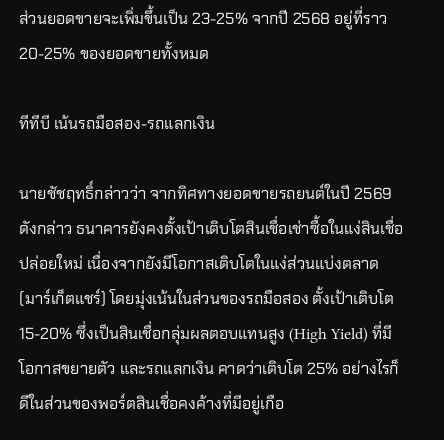ส่วนยอดขายจะเพิ่มขึ้นเป็น 23-25% จากปี 2568 อยู่ที่ราว 20-25% ของยอดขายทั้งหมด

ทีทีบี เน้นรถมือสอง-รถแลกเงิน

นายชัชฤทธิ์กล่าวว่า จากทิศทางยอดขายรถยนต์ในปี 2569 ดังกล่าว ธนาคารยังคงตั้งเป้าเติบโตสินเชื่อเช่าซื้อในแง่สินเชื่อปล่อยใหม่ เนื่องจากยังมีโอกาสเติบโตในแง่ส่วนแบ่งตลาด (มาร์เก็ตแชร์) โดยมุ่งเน้นในส่วนของรถมือสอง ตั้งเป้าเติบโต 15-20% ซึ่งเป็นสินเชื่อกลุ่มผลตอบแทนสูง (High Yield) ที่มีโอกาสขยายตัว และรถแลกเงิน คาดว่าเติบโต 25% อย่างไรก็ดีในส่วนของพอร์ตสินเชื่อคงค้างที่มีอยู่เกือ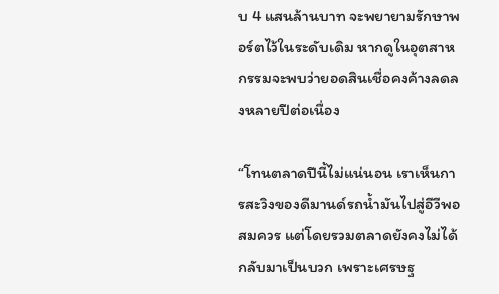บ 4 แสนล้านบาท จะพยายามรักษาพอร์ตไว้ในระดับเดิม หากดูในอุตสาหกรรมจะพบว่ายอดสินเชื่อคงค้างลดลงหลายปีต่อเนื่อง

“โทนตลาดปีนี้ไม่แน่นอน เราเห็นการสะวิงของดีมานด์รถน้ำมันไปสู่อีวีพอสมควร แต่โดยรวมตลาดยังคงไม่ได้กลับมาเป็นบวก เพราะเศรษฐ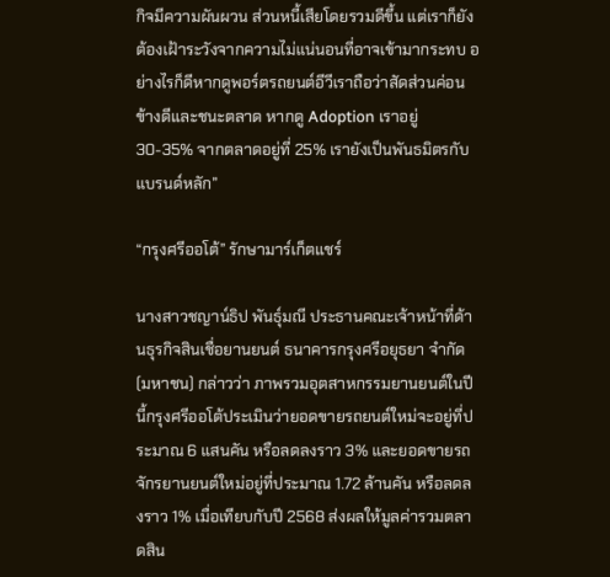กิจมีความผันผวน ส่วนหนี้เสียโดยรวมดีขึ้น แต่เราก็ยังต้องเฝ้าระวังจากความไม่แน่นอนที่อาจเข้ามากระทบ อย่างไรก็ดีหากดูพอร์ตรถยนต์อีวีเราถือว่าสัดส่วนค่อนข้างดีและชนะตลาด หากดู Adoption เราอยู่ 30-35% จากตลาดอยู่ที่ 25% เรายังเป็นพันธมิตรกับแบรนด์หลัก”

“กรุงศรีออโต้” รักษามาร์เก็ตแชร์

นางสาวชญาน์ธิป พันธุ์มณี ประธานคณะเจ้าหน้าที่ด้านธุรกิจสินเชื่อยานยนต์ ธนาคารกรุงศรีอยุธยา จำกัด (มหาชน) กล่าวว่า ภาพรวมอุตสาหกรรมยานยนต์ในปีนี้กรุงศรีออโต้ประเมินว่ายอดขายรถยนต์ใหม่จะอยู่ที่ประมาณ 6 แสนคัน หรือลดลงราว 3% และยอดขายรถจักรยานยนต์ใหม่อยู่ที่ประมาณ 1.72 ล้านคัน หรือลดลงราว 1% เมื่อเทียบกับปี 2568 ส่งผลให้มูลค่ารวมตลาดสิน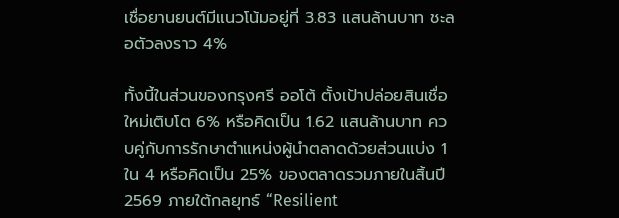เชื่อยานยนต์มีแนวโน้มอยู่ที่ 3.83 แสนล้านบาท ชะลอตัวลงราว 4%

ทั้งนี้ในส่วนของกรุงศรี ออโต้ ตั้งเป้าปล่อยสินเชื่อใหม่เติบโต 6% หรือคิดเป็น 1.62 แสนล้านบาท ควบคู่กับการรักษาตำแหน่งผู้นำตลาดด้วยส่วนแบ่ง 1 ใน 4 หรือคิดเป็น 25% ของตลาดรวมภายในสิ้นปี 2569 ภายใต้กลยุทธ์ “Resilient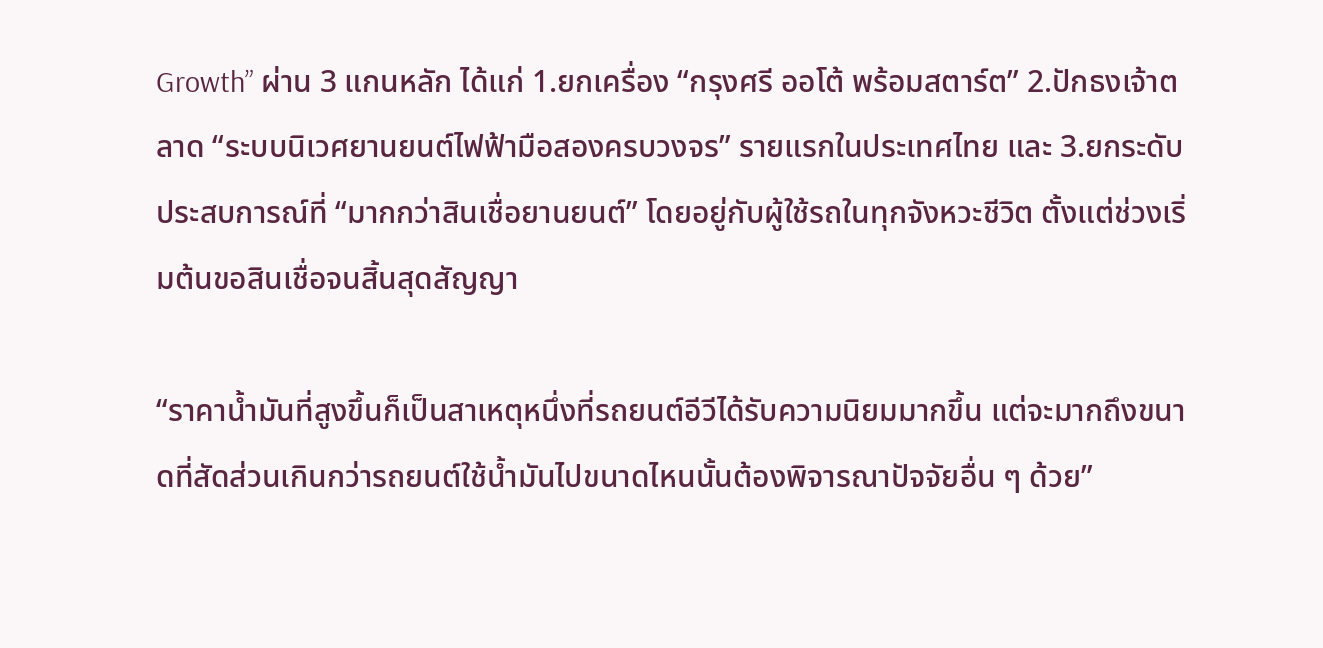Growth” ผ่าน 3 แกนหลัก ได้แก่ 1.ยกเครื่อง “กรุงศรี ออโต้ พร้อมสตาร์ต” 2.ปักธงเจ้าตลาด “ระบบนิเวศยานยนต์ไฟฟ้ามือสองครบวงจร” รายแรกในประเทศไทย และ 3.ยกระดับประสบการณ์ที่ “มากกว่าสินเชื่อยานยนต์” โดยอยู่กับผู้ใช้รถในทุกจังหวะชีวิต ตั้งแต่ช่วงเริ่มต้นขอสินเชื่อจนสิ้นสุดสัญญา

“ราคาน้ำมันที่สูงขึ้นก็เป็นสาเหตุหนึ่งที่รถยนต์อีวีได้รับความนิยมมากขึ้น แต่จะมากถึงขนาดที่สัดส่วนเกินกว่ารถยนต์ใช้น้ำมันไปขนาดไหนนั้นต้องพิจารณาปัจจัยอื่น ๆ ด้วย”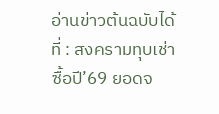อ่านข่าวต้นฉบับได้ที่ : สงครามทุบเช่าซื้อปี’69 ยอดจ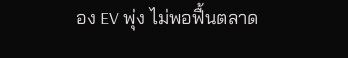อง EV พุ่ง ไม่พอฟื้นตลาด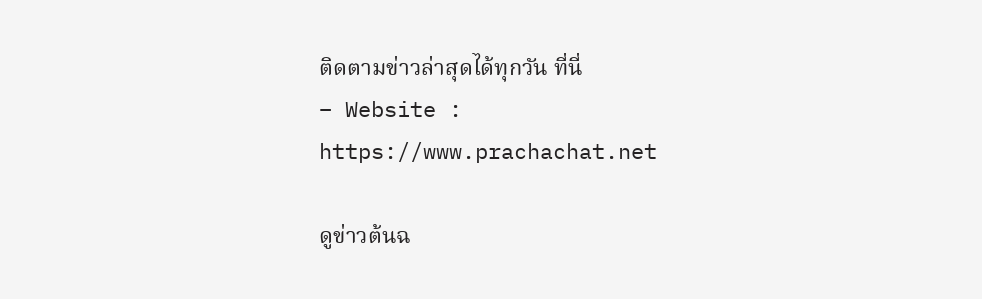ติดตามข่าวล่าสุดได้ทุกวัน ที่นี่
– Website : https://www.prachachat.net

ดูข่าวต้นฉ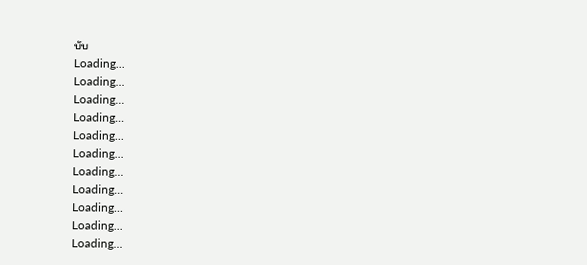บับ
Loading...
Loading...
Loading...
Loading...
Loading...
Loading...
Loading...
Loading...
Loading...
Loading...
Loading...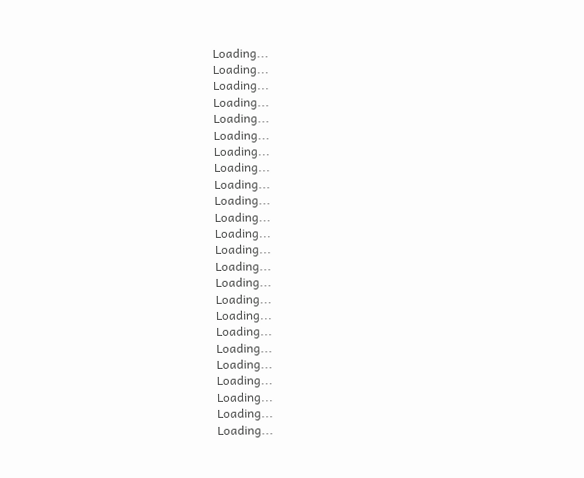Loading...
Loading...
Loading...
Loading...
Loading...
Loading...
Loading...
Loading...
Loading...
Loading...
Loading...
Loading...
Loading...
Loading...
Loading...
Loading...
Loading...
Loading...
Loading...
Loading...
Loading...
Loading...
Loading...
Loading...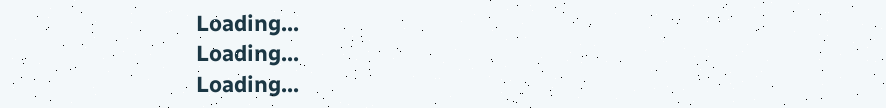Loading...
Loading...
Loading...